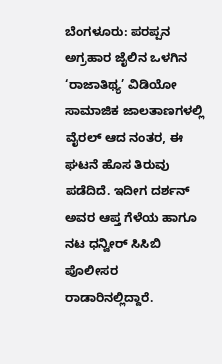ಬೆಂಗಳೂರು: ಪರಪ್ಪನ ಅಗ್ರಹಾರ ಜೈಲಿನ ಒಳಗಿನ ‘ರಾಜಾತಿಥ್ಯ’ ವಿಡಿಯೋ ಸಾಮಾಜಿಕ ಜಾಲತಾಣಗಳಲ್ಲಿ ವೈರಲ್ ಆದ ನಂತರ, ಈ ಘಟನೆ ಹೊಸ ತಿರುವು ಪಡೆದಿದೆ. ಇದೀಗ ದರ್ಶನ್ ಅವರ ಆಪ್ತ ಗೆಳೆಯ ಹಾಗೂ ನಟ ಧನ್ವೀರ್ ಸಿಸಿಬಿ ಪೊಲೀಸರ ರಾಡಾರಿನಲ್ಲಿದ್ದಾರೆ.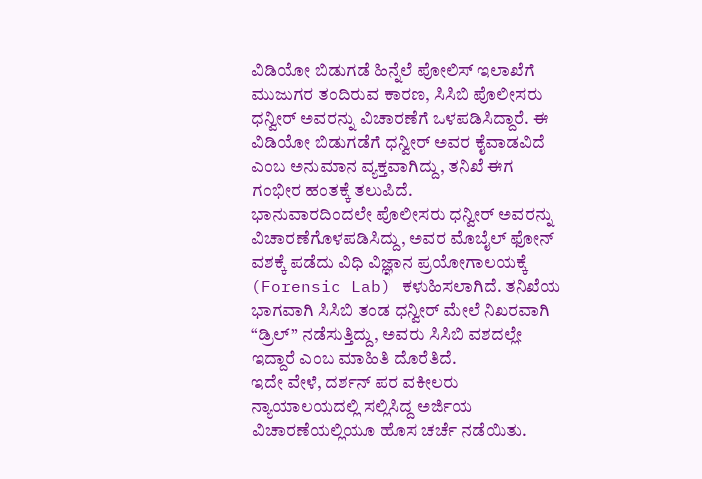ವಿಡಿಯೋ ಬಿಡುಗಡೆ ಹಿನ್ನೆಲೆ ಪೋಲಿಸ್ ಇಲಾಖೆಗೆ ಮುಜುಗರ ತಂದಿರುವ ಕಾರಣ, ಸಿಸಿಬಿ ಪೊಲೀಸರು ಧನ್ವೀರ್ ಅವರನ್ನು ವಿಚಾರಣೆಗೆ ಒಳಪಡಿಸಿದ್ದಾರೆ. ಈ ವಿಡಿಯೋ ಬಿಡುಗಡೆಗೆ ಧನ್ವೀರ್ ಅವರ ಕೈವಾಡವಿದೆ ಎಂಬ ಅನುಮಾನ ವ್ಯಕ್ತವಾಗಿದ್ದು, ತನಿಖೆ ಈಗ ಗಂಭೀರ ಹಂತಕ್ಕೆ ತಲುಪಿದೆ.
ಭಾನುವಾರದಿಂದಲೇ ಪೊಲೀಸರು ಧನ್ವೀರ್ ಅವರನ್ನು ವಿಚಾರಣೆಗೊಳಪಡಿಸಿದ್ದು, ಅವರ ಮೊಬೈಲ್ ಫೋನ್ ವಶಕ್ಕೆ ಪಡೆದು ವಿಧಿ ವಿಜ್ಞಾನ ಪ್ರಯೋಗಾಲಯಕ್ಕೆ (Forensic Lab) ಕಳುಹಿಸಲಾಗಿದೆ. ತನಿಖೆಯ ಭಾಗವಾಗಿ ಸಿಸಿಬಿ ತಂಡ ಧನ್ವೀರ್ ಮೇಲೆ ನಿಖರವಾಗಿ “ಡ್ರಿಲ್” ನಡೆಸುತ್ತಿದ್ದು, ಅವರು ಸಿಸಿಬಿ ವಶದಲ್ಲೇ ಇದ್ದಾರೆ ಎಂಬ ಮಾಹಿತಿ ದೊರೆತಿದೆ.
ಇದೇ ವೇಳೆ, ದರ್ಶನ್ ಪರ ವಕೀಲರು ನ್ಯಾಯಾಲಯದಲ್ಲಿ ಸಲ್ಲಿಸಿದ್ದ ಅರ್ಜಿಯ ವಿಚಾರಣೆಯಲ್ಲಿಯೂ ಹೊಸ ಚರ್ಚೆ ನಡೆಯಿತು.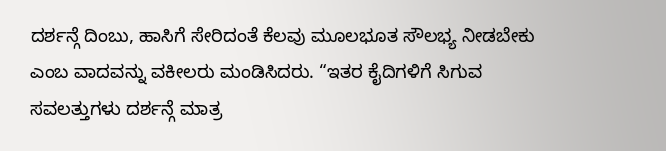ದರ್ಶನ್ಗೆ ದಿಂಬು, ಹಾಸಿಗೆ ಸೇರಿದಂತೆ ಕೆಲವು ಮೂಲಭೂತ ಸೌಲಭ್ಯ ನೀಡಬೇಕು ಎಂಬ ವಾದವನ್ನು ವಕೀಲರು ಮಂಡಿಸಿದರು. “ಇತರ ಕೈದಿಗಳಿಗೆ ಸಿಗುವ ಸವಲತ್ತುಗಳು ದರ್ಶನ್ಗೆ ಮಾತ್ರ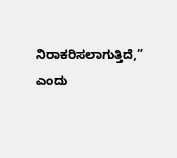ನಿರಾಕರಿಸಲಾಗುತ್ತಿದೆ,” ಎಂದು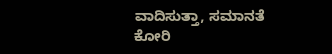ವಾದಿಸುತ್ತಾ, ಸಮಾನತೆ ಕೋರಿ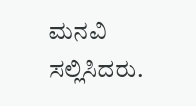ಮನವಿ ಸಲ್ಲಿಸಿದರು.